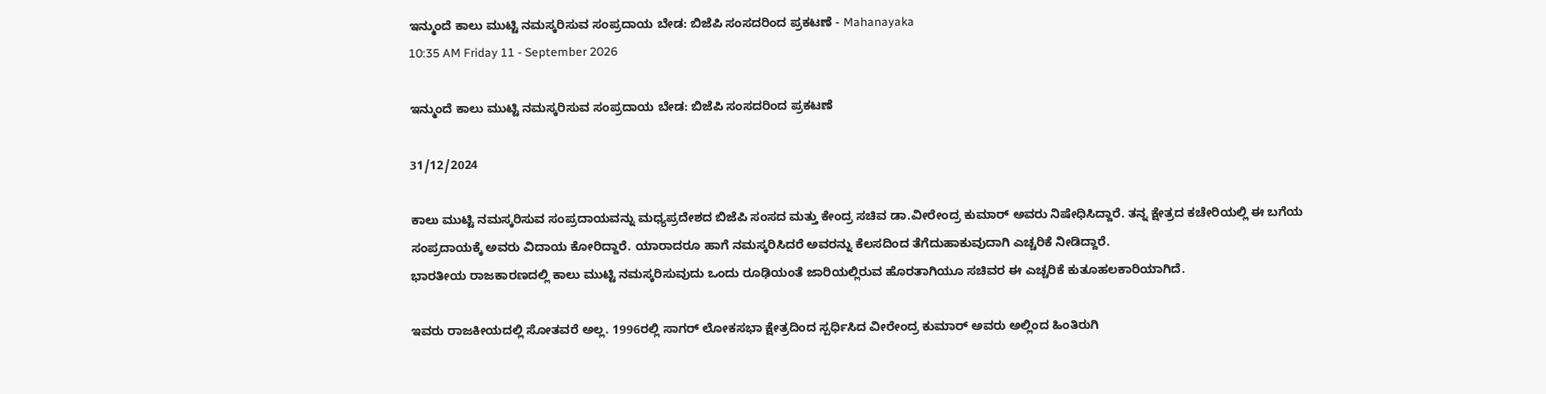ಇನ್ಮುಂದೆ ಕಾಲು ಮುಟ್ಟಿ ನಮಸ್ಕರಿಸುವ ಸಂಪ್ರದಾಯ ಬೇಡ: ಬಿಜೆಪಿ ಸಂಸದರಿಂದ ಪ್ರಕಟಣೆ - Mahanayaka
10:35 AM Friday 11 - September 2026

ಇನ್ಮುಂದೆ ಕಾಲು ಮುಟ್ಟಿ ನಮಸ್ಕರಿಸುವ ಸಂಪ್ರದಾಯ ಬೇಡ: ಬಿಜೆಪಿ ಸಂಸದರಿಂದ ಪ್ರಕಟಣೆ

31/12/2024

ಕಾಲು ಮುಟ್ಟಿ ನಮಸ್ಕರಿಸುವ ಸಂಪ್ರದಾಯವನ್ನು ಮಧ್ಯಪ್ರದೇಶದ ಬಿಜೆಪಿ ಸಂಸದ ಮತ್ತು ಕೇಂದ್ರ ಸಚಿವ ಡಾ.ವೀರೇಂದ್ರ ಕುಮಾರ್ ಅವರು ನಿಷೇಧಿಸಿದ್ದಾರೆ. ತನ್ನ ಕ್ಷೇತ್ರದ ಕಚೇರಿಯಲ್ಲಿ ಈ ಬಗೆಯ ಸಂಪ್ರದಾಯಕ್ಕೆ ಅವರು ವಿದಾಯ ಕೋರಿದ್ದಾರೆ. ಯಾರಾದರೂ ಹಾಗೆ ನಮಸ್ಕರಿಸಿದರೆ ಅವರನ್ನು ಕೆಲಸದಿಂದ ತೆಗೆದುಹಾಕುವುದಾಗಿ ಎಚ್ಚರಿಕೆ ನೀಡಿದ್ದಾರೆ.
ಭಾರತೀಯ ರಾಜಕಾರಣದಲ್ಲಿ ಕಾಲು ಮುಟ್ಟಿ ನಮಸ್ಕರಿಸುವುದು ಒಂದು ರೂಢಿಯಂತೆ ಜಾರಿಯಲ್ಲಿರುವ ಹೊರತಾಗಿಯೂ ಸಚಿವರ ಈ ಎಚ್ಚರಿಕೆ ಕುತೂಹಲಕಾರಿಯಾಗಿದೆ.

ಇವರು ರಾಜಕೀಯದಲ್ಲಿ ಸೋತವರೆ ಅಲ್ಲ. 1996ರಲ್ಲಿ ಸಾಗರ್ ಲೋಕಸಭಾ ಕ್ಷೇತ್ರದಿಂದ ಸ್ಪರ್ಧಿಸಿದ ವೀರೇಂದ್ರ ಕುಮಾರ್ ಅವರು ಅಲ್ಲಿಂದ ಹಿಂತಿರುಗಿ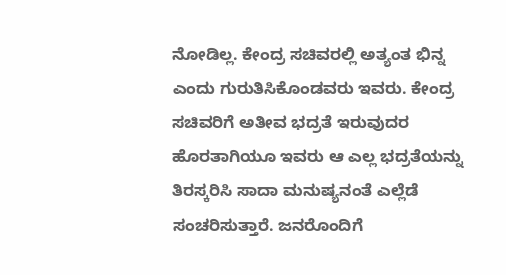ನೋಡಿಲ್ಲ. ಕೇಂದ್ರ ಸಚಿವರಲ್ಲಿ ಅತ್ಯಂತ ಭಿನ್ನ ಎಂದು ಗುರುತಿಸಿಕೊಂಡವರು ಇವರು. ಕೇಂದ್ರ ಸಚಿವರಿಗೆ ಅತೀವ ಭದ್ರತೆ ಇರುವುದರ ಹೊರತಾಗಿಯೂ ಇವರು ಆ ಎಲ್ಲ ಭದ್ರತೆಯನ್ನು ತಿರಸ್ಕರಿಸಿ ಸಾದಾ ಮನುಷ್ಯನಂತೆ ಎಲ್ಲೆಡೆ ಸಂಚರಿಸುತ್ತಾರೆ. ಜನರೊಂದಿಗೆ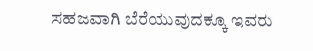ಸಹಜವಾಗಿ ಬೆರೆಯುವುದಕ್ಕೂ ಇವರು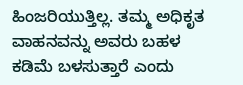ಹಿಂಜರಿಯುತ್ತಿಲ್ಲ. ತಮ್ಮ ಅಧಿಕೃತ ವಾಹನವನ್ನು ಅವರು ಬಹಳ ಕಡಿಮೆ ಬಳಸುತ್ತಾರೆ ಎಂದು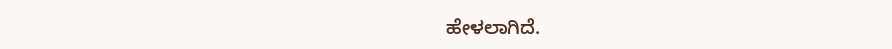ಹೇಳಲಾಗಿದೆ.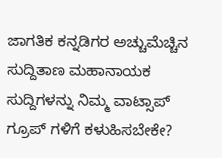ಜಾಗತಿಕ ಕನ್ನಡಿಗರ ಅಚ್ಚುಮೆಚ್ಚಿನ ಸುದ್ದಿತಾಣ ಮಹಾನಾಯಕ ಸುದ್ದಿಗಳನ್ನು ನಿಮ್ಮ ವಾಟ್ಸಾಪ್ ಗ್ರೂಪ್ ಗಳಿಗೆ ಕಳುಹಿಸಬೇಕೇ?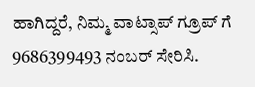ಹಾಗಿದ್ದರೆ, ನಿಮ್ಮ ವಾಟ್ಸಾಪ್ ಗ್ರೂಪ್ ಗೆ 9686399493 ನಂಬರ್ ಸೇರಿಸಿ.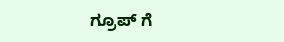ಗ್ರೂಪ್ ಗೆ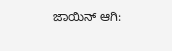ಜಾಯಿನ್ ಆಗಿ: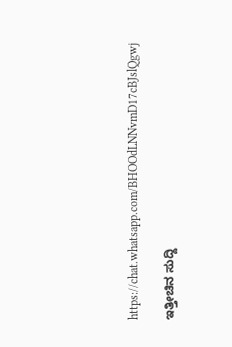https://chat.whatsapp.com/BHOOdLNNvmD17cBJslQgwj

ಇತ್ತೀಚಿನ ಸುದ್ದಿ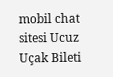mobil chat sitesi Ucuz Uçak Bileti